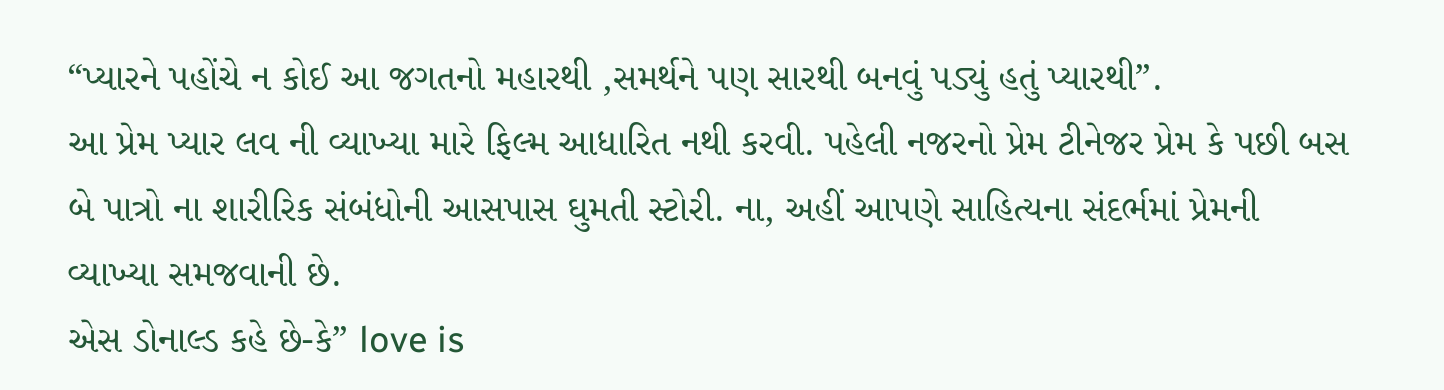“પ્યારને પહોંચે ન કોઈ આ જગતનો મહારથી ,સમર્થને પણ સારથી બનવું પડ્યું હતું પ્યારથી”.
આ પ્રેમ પ્યાર લવ ની વ્યાખ્યા મારે ફિલ્મ આધારિત નથી કરવી. પહેલી નજરનો પ્રેમ ટીનેજર પ્રેમ કે પછી બસ બે પાત્રો ના શારીરિક સંબંધોની આસપાસ ઘુમતી સ્ટોરી. ના, અહીં આપણે સાહિત્યના સંદર્ભમાં પ્રેમની વ્યાખ્યા સમજવાની છે.
એસ ડોનાલ્ડ કહે છે-કે” love is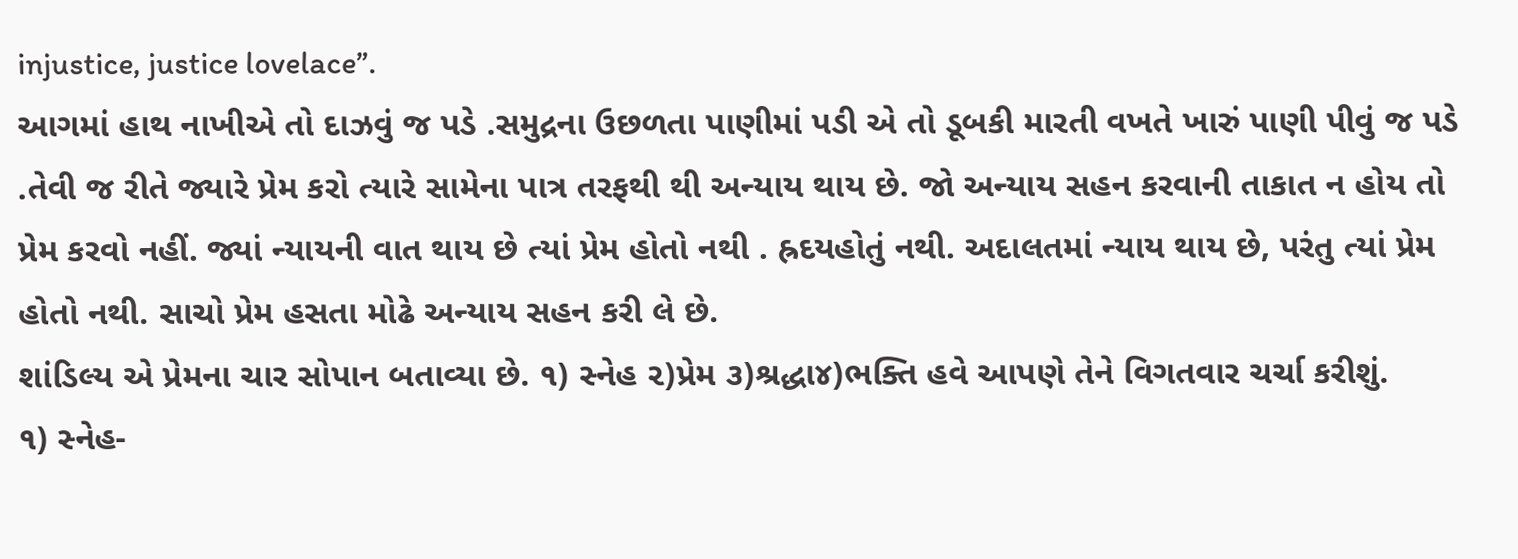injustice, justice lovelace”.
આગમાં હાથ નાખીએ તો દાઝવું જ પડે .સમુદ્રના ઉછળતા પાણીમાં પડી એ તો ડૂબકી મારતી વખતે ખારું પાણી પીવું જ પડે .તેવી જ રીતે જ્યારે પ્રેમ કરો ત્યારે સામેના પાત્ર તરફથી થી અન્યાય થાય છે. જો અન્યાય સહન કરવાની તાકાત ન હોય તો પ્રેમ કરવો નહીં. જ્યાં ન્યાયની વાત થાય છે ત્યાં પ્રેમ હોતો નથી . હ્રદયહોતું નથી. અદાલતમાં ન્યાય થાય છે, પરંતુ ત્યાં પ્રેમ હોતો નથી. સાચો પ્રેમ હસતા મોઢે અન્યાય સહન કરી લે છે.
શાંડિલ્ય એ પ્રેમના ચાર સોપાન બતાવ્યા છે. ૧) સ્નેહ ૨)પ્રેમ ૩)શ્રદ્ધા૪)ભક્તિ હવે આપણે તેને વિગતવાર ચર્ચા કરીશું.
૧) સ્નેહ-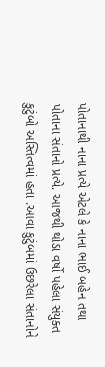પોતાનાથી નાના પ્રત્યે એટલે કે નાના ભાઈ બહેન તથા પોતાના સંતાનો પ્રત્યે. આજથી થોડા વર્ષો પહેલા સંયુક્ત કુટુંબો અસ્તિત્વમાં હતા .આવા કુટુંબમાં ઉછરેલા સંતાનોને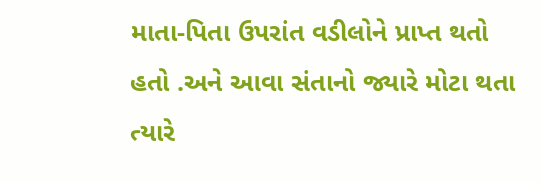માતા-પિતા ઉપરાંત વડીલોને પ્રાપ્ત થતો હતો .અને આવા સંતાનો જ્યારે મોટા થતા ત્યારે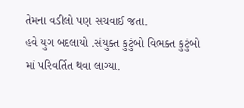તેમના વડીલો પણ સચવાઈ જતા.
હવે યુગ બદલાયો .સંયુક્ત કુટુંબો વિભક્ત કુટુંબો માં પરિવર્તિત થવા લાગ્યા.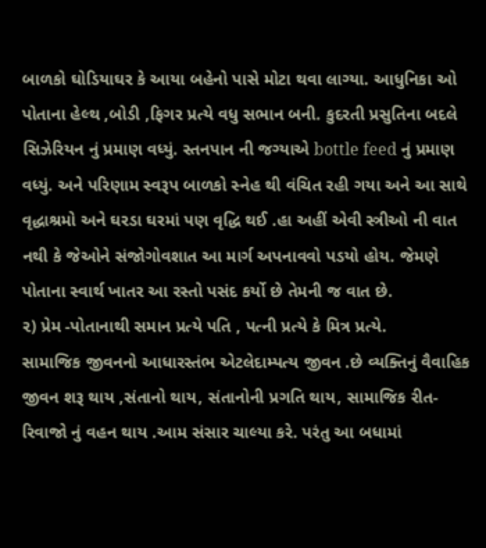બાળકો ઘોડિયાઘર કે આયા બહેનો પાસે મોટા થવા લાગ્યા. આધુનિકા ઓ પોતાના હેલ્થ ,બોડી ,ફિગર પ્રત્યે વધુ સભાન બની. કુદરતી પ્રસુતિના બદલે સિઝેરિયન નું પ્રમાણ વધ્યું. સ્તનપાન ની જગ્યાએ bottle feed નું પ્રમાણ વધ્યું. અને પરિણામ સ્વરૂપ બાળકો સ્નેહ થી વંચિત રહી ગયા અને આ સાથે વૃદ્ધાશ્રમો અને ઘરડા ઘરમાં પણ વૃદ્ધિ થઈ .હા અહીં એવી સ્ત્રીઓ ની વાત નથી કે જેઓને સંજોગોવશાત આ માર્ગ અપનાવવો પડયો હોય. જેમણે પોતાના સ્વાર્થ ખાતર આ રસ્તો પસંદ કર્યો છે તેમની જ વાત છે.
૨) પ્રેમ -પોતાનાથી સમાન પ્રત્યે પતિ , પત્ની પ્રત્યે કે મિત્ર પ્રત્યે.
સામાજિક જીવનનો આધારસ્તંભ એટલેદામ્પત્ય જીવન .છે વ્યક્તિનું વૈવાહિક જીવન શરૂ થાય ,સંતાનો થાય, સંતાનોની પ્રગતિ થાય, સામાજિક રીત-રિવાજો નું વહન થાય .આમ સંસાર ચાલ્યા કરે. પરંતુ આ બધામાં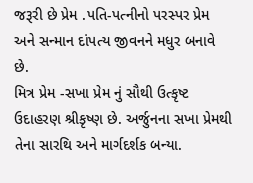જરૂરી છે પ્રેમ .પતિ-પત્નીનો પરસ્પર પ્રેમ અને સન્માન દાંપત્ય જીવનને મધુર બનાવે છે.
મિત્ર પ્રેમ -સખા પ્રેમ નું સૌથી ઉત્કૃષ્ટ ઉદાહરણ શ્રીકૃષ્ણ છે. અર્જુનના સખા પ્રેમથી તેના સારથિ અને માર્ગદર્શક બન્યા.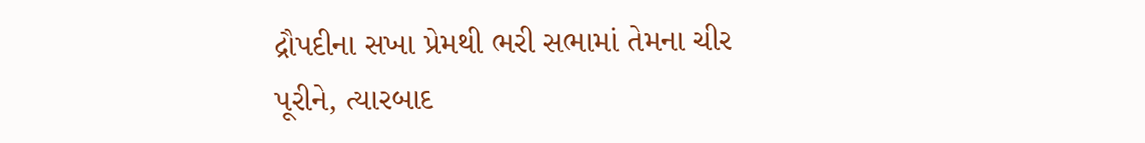દ્રૌપદીના સખા પ્રેમથી ભરી સભામાં તેમના ચીર પૂરીને, ત્યારબાદ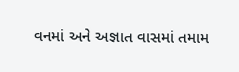વનમાં અને અજ્ઞાત વાસમાં તમામ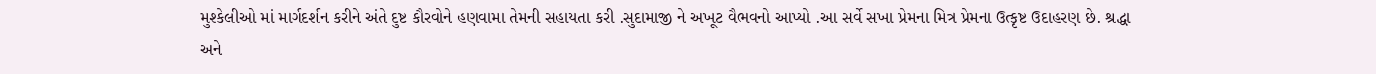મુશ્કેલીઓ માં માર્ગદર્શન કરીને અંતે દુષ્ટ કૌરવોને હણવામા તેમની સહાયતા કરી .સુદામાજી ને અખૂટ વૈભવનો આપ્યો .આ સર્વે સખા પ્રેમના મિત્ર પ્રેમના ઉત્કૃષ્ટ ઉદાહરણ છે. શ્રદ્ધા અને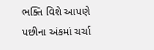ભક્તિ વિશે આપણે પછીના અંકમાં ચર્ચા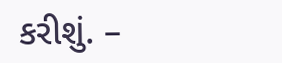કરીશું. –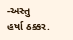-અસ્તુ
હર્ષા ઠક્કર.